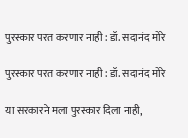पुरस्कार परत करणार नाही : डॉ. सदानंद मोरे

पुरस्कार परत करणार नाही : डॉ. सदानंद मोरे

या सरकारने मला पुरस्कार दिला नाही,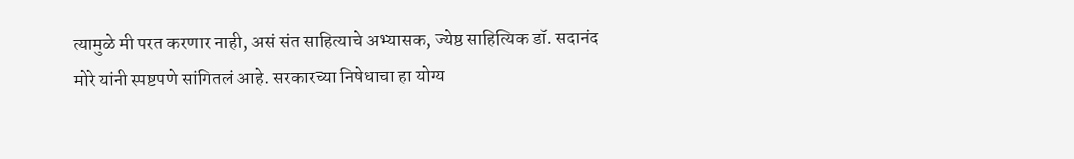त्यामुळे मी परत करणार नाही, असं संत साहित्याचे अभ्यासक, ज्येष्ठ साहित्यिक डॉ. सदानंद मोरे यांनी स्पष्टपणे सांगितलं आहे. सरकारच्या निषेधाचा हा योग्य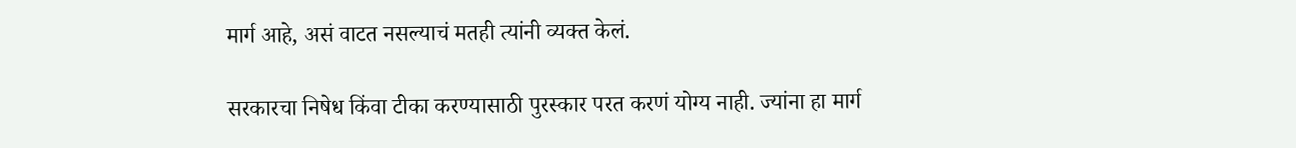मार्ग आहे, असं वाटत नसल्याचं मतही त्यांनी व्यक्त केलं.

सरकारचा निषेध किंवा टीका करण्यासाठी पुरस्कार परत करणं योग्य नाही. ज्यांना हा मार्ग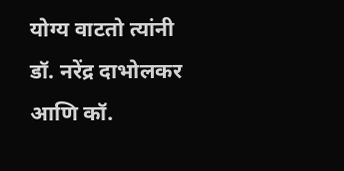योग्य वाटतो त्यांनी डॉ. नरेंद्र दाभोलकर आणि कॉ.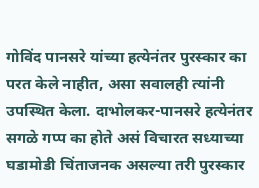गोविंद पानसरे यांच्या हत्येनंतर पुरस्कार का परत केले नाहीत, असा सवालही त्यांनी उपस्थित केला. दाभोलकर-पानसरे हत्येनंतर सगळे गप्प का होते असं विचारत सध्याच्या घडामोडी चिंताजनक असल्या तरी पुरस्कार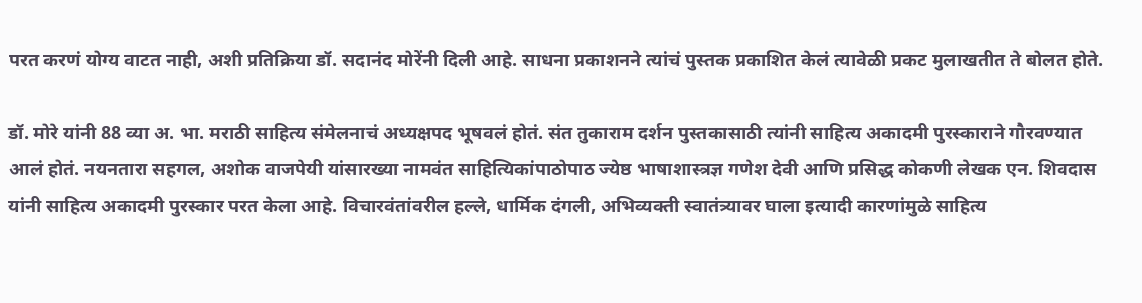परत करणं योग्य वाटत नाही, अशी प्रतिक्रिया डॉ. सदानंद मोरेंनी दिली आहे. साधना प्रकाशनने त्यांचं पुस्तक प्रकाशित केलं त्यावेळी प्रकट मुलाखतीत ते बोलत होते.

डॉ. मोरे यांनी 88 व्या अ. भा. मराठी साहित्य संमेलनाचं अध्यक्षपद भूषवलं होतं. संत तुकाराम दर्शन पुस्तकासाठी त्यांनी साहित्य अकादमी पुरस्काराने गौरवण्यात आलं होतं. नयनतारा सहगल, अशोक वाजपेयी यांसारख्या नामवंत साहित्यिकांपाठोपाठ ज्येष्ठ भाषाशास्त्रज्ञ गणेश देवी आणि प्रसिद्ध कोकणी लेखक एन. शिवदास यांनी साहित्य अकादमी पुरस्कार परत केला आहे. विचारवंतांवरील हल्ले, धार्मिक दंगली, अभिव्यक्ती स्वातंत्र्यावर घाला इत्यादी कारणांमुळे साहित्य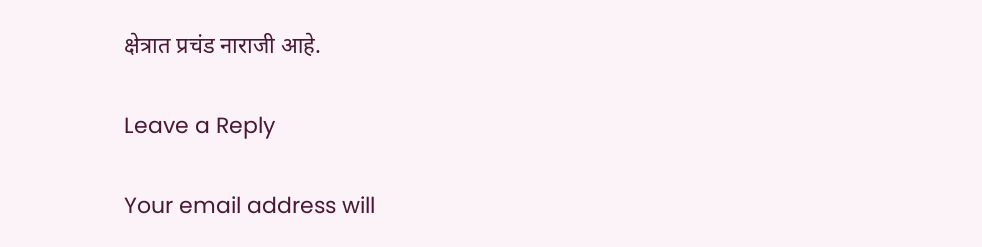क्षेत्रात प्रचंड नाराजी आहे.

Leave a Reply

Your email address will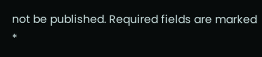not be published. Required fields are marked *